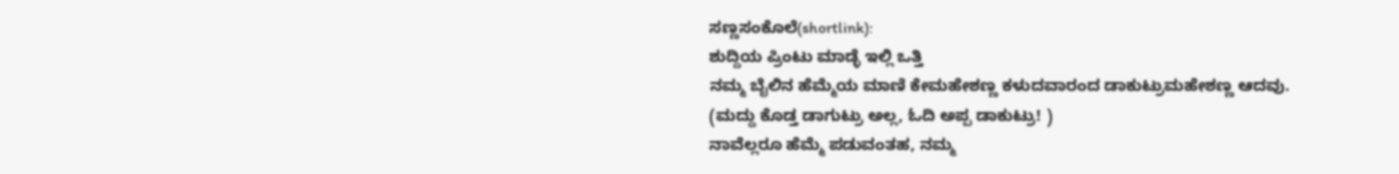ಸಣ್ಣಸಂಕೊಲೆ(shortlink):
ಶುದ್ದಿಯ ಪ್ರಿಂಟು ಮಾಡ್ಳೆ ಇಲ್ಲಿ ಒತ್ತಿ
ನಮ್ಮ ಬೈಲಿನ ಹೆಮ್ಮೆಯ ಮಾಣಿ ಕೇಮಹೇಶಣ್ಣ ಕಳುದವಾರಂದ ಡಾಕುಟ್ರುಮಹೇಶಣ್ಣ ಆದವು.
(ಮದ್ದು ಕೊಡ್ತ ಡಾಗುಟ್ರು ಅಲ್ಲ, ಓದಿ ಅಪ್ಪ ಡಾಕುಟ್ರು! )
ನಾವೆಲ್ಲರೂ ಹೆಮ್ಮೆ ಪಡುವಂತಹ, ನಮ್ಮ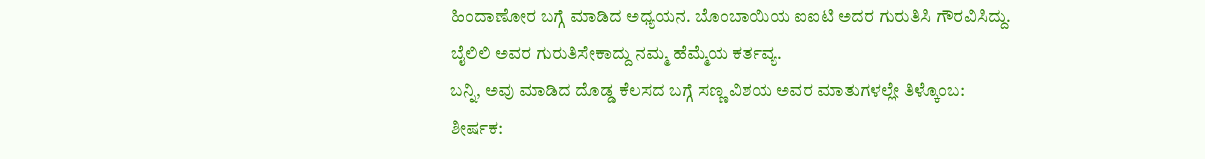ಹಿಂದಾಣೋರ ಬಗ್ಗೆ ಮಾಡಿದ ಅಧ್ಯಯನ. ಬೊಂಬಾಯಿಯ ಐಐಟಿ ಅದರ ಗುರುತಿಸಿ ಗೌರವಿಸಿದ್ದು.
ಬೈಲಿಲಿ ಅವರ ಗುರುತಿಸೇಕಾದ್ದು ನಮ್ಮ ಹೆಮ್ಮೆಯ ಕರ್ತವ್ಯ.
ಬನ್ನಿ, ಅವು ಮಾಡಿದ ದೊಡ್ಡ ಕೆಲಸದ ಬಗ್ಗೆ ಸಣ್ಣ ವಿಶಯ ಅವರ ಮಾತುಗಳಲ್ಲೇ ತಿಳ್ಕೊಂಬ:
ಶೀರ್ಷಕ: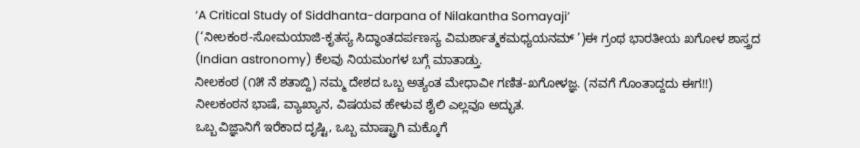‘A Critical Study of Siddhanta-darpana of Nilakantha Somayaji’
(‘ನೀಲಕಂಠ-ಸೋಮಯಾಜಿ-ಕೃತಸ್ಯ ಸಿದ್ಧಾಂತದರ್ಪಣಸ್ಯ ವಿಮರ್ಶಾತ್ಮಕಮಧ್ಯಯನಮ್ ’)ಈ ಗ್ರಂಥ ಭಾರತೀಯ ಖಗೋಳ ಶಾಸ್ತ್ರದ (Indian astronomy) ಕೆಲವು ನಿಯಮಂಗಳ ಬಗ್ಗೆ ಮಾತಾಡ್ತು.
ನೀಲಕಂಠ (೧೫ ನೆ ಶತಾಬ್ದಿ) ನಮ್ಮ ದೇಶದ ಒಬ್ಬ ಅತ್ಯಂತ ಮೇಧಾವೀ ಗಣಿತ-ಖಗೋಳಜ್ಞ. (ನವಗೆ ಗೊಂತಾದ್ದದು ಈಗ!!) ನೀಲಕಂಠನ ಭಾಷೆ, ವ್ಯಾಖ್ಯಾನ, ವಿಷಯವ ಹೇಳುವ ಶೈಲಿ ಎಲ್ಲವೂ ಅದ್ಭುತ.
ಒಬ್ಬ ವಿಜ್ಞಾನಿಗೆ ಇರೆಕಾದ ದೃಷ್ಟಿ, ಒಬ್ಬ ಮಾಷ್ಟ್ರಾಗಿ ಮಕ್ಕೊಗೆ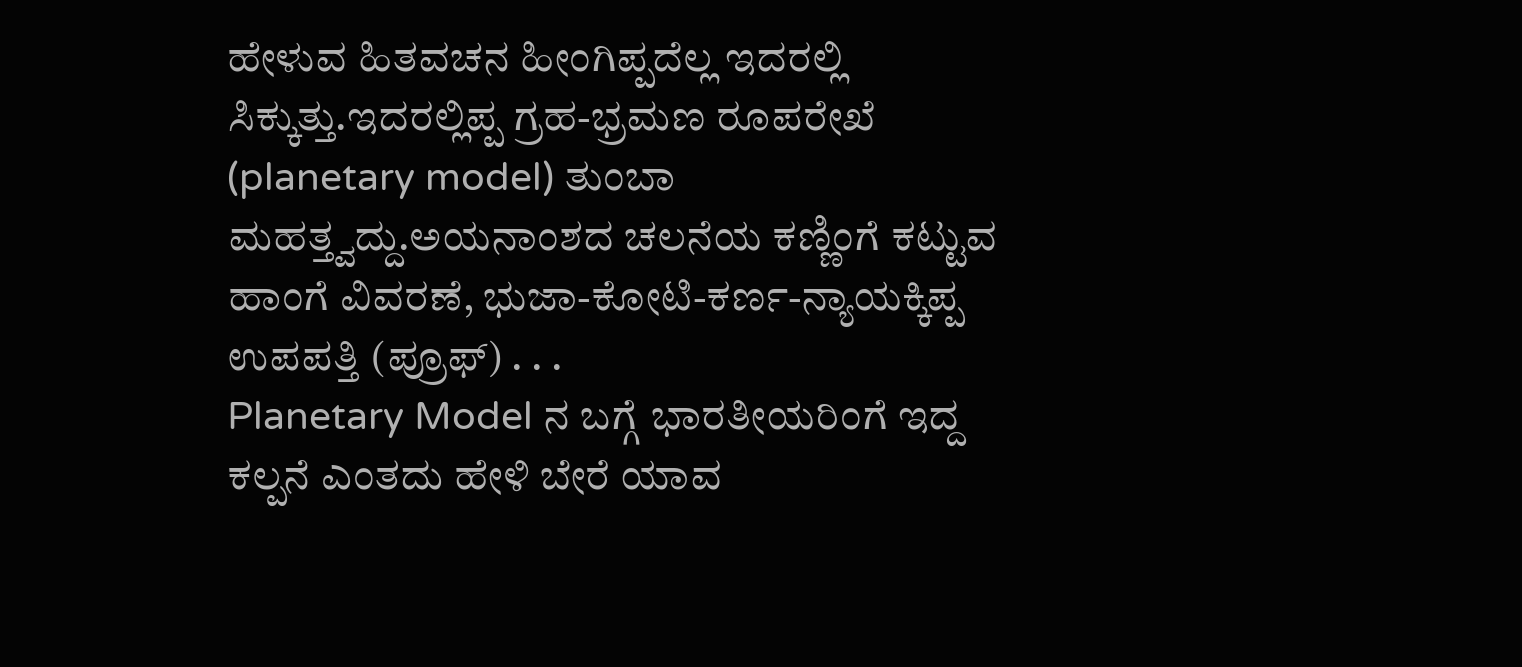ಹೇಳುವ ಹಿತವಚನ ಹೀಂಗಿಪ್ಪದೆಲ್ಲ ಇದರಲ್ಲಿ ಸಿಕ್ಕುತ್ತು.ಇದರಲ್ಲಿಪ್ಪ ಗ್ರಹ-ಭ್ರಮಣ ರೂಪರೇಖೆ (planetary model) ತುಂಬಾ ಮಹತ್ತ್ವದ್ದು.ಅಯನಾಂಶದ ಚಲನೆಯ ಕಣ್ಣಿಂಗೆ ಕಟ್ಟುವ ಹಾಂಗೆ ವಿವರಣೆ, ಭುಜಾ-ಕೋಟಿ-ಕರ್ಣ-ನ್ಯಾಯಕ್ಕಿಪ್ಪ ಉಪಪತ್ತಿ (ಪ್ರೂಫ್) . . .
Planetary Model ನ ಬಗ್ಗೆ ಭಾರತೀಯರಿಂಗೆ ಇದ್ದ ಕಲ್ಪನೆ ಎಂತದು ಹೇಳಿ ಬೇರೆ ಯಾವ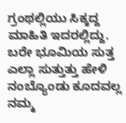ಗ್ರಂಥಲ್ಲಿಯು ಸಿಕ್ಕದ್ದ ಮಾಹಿತಿ ಇದರಲ್ಲಿದ್ದು.
ಬರೇ ಭೂಮಿಯ ಸುತ್ತ ಎಲ್ಲಾ ಸುತ್ತುತ್ತು ಹೇಳಿ ನಂಬ್ಯೊಂಡು ಕೂದವಲ್ಲ ನಮ್ಮ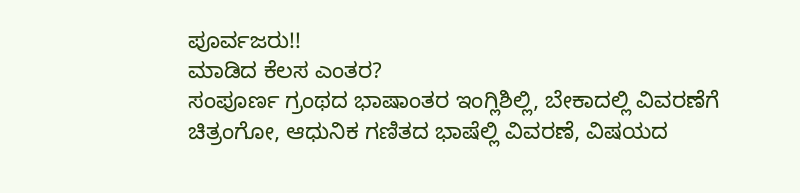ಪೂರ್ವಜರು!!
ಮಾಡಿದ ಕೆಲಸ ಎಂತರ?
ಸಂಪೂರ್ಣ ಗ್ರಂಥದ ಭಾಷಾಂತರ ಇಂಗ್ಲಿಶಿಲ್ಲಿ, ಬೇಕಾದಲ್ಲಿ ವಿವರಣೆಗೆ ಚಿತ್ರಂಗೋ, ಆಧುನಿಕ ಗಣಿತದ ಭಾಷೆಲ್ಲಿ ವಿವರಣೆ, ವಿಷಯದ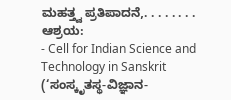ಮಹತ್ತ್ವ ಪ್ರತಿಪಾದನೆ,. . . . . . . .
ಆಶ್ರಯ:
- Cell for Indian Science and Technology in Sanskrit
(‘ಸಂಸ್ಕೃತಸ್ಥ-ವಿಜ್ಞಾನ-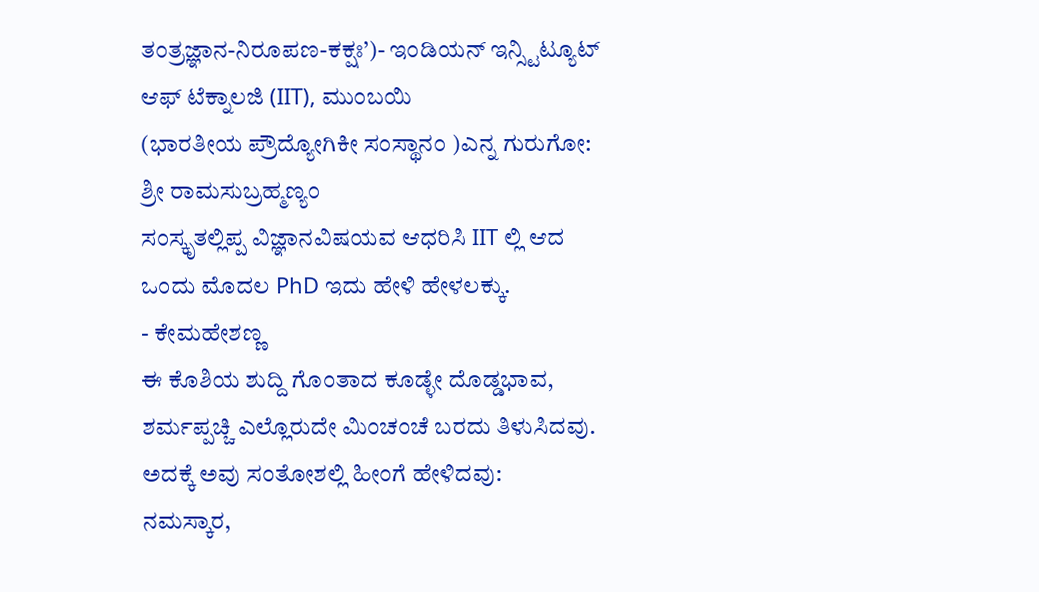ತಂತ್ರಜ್ಞಾನ-ನಿರೂಪಣ-ಕಕ್ಷಃ’)- ಇಂಡಿಯನ್ ಇನ್ಸ್ಟಿಟ್ಯೂಟ್ ಆಫ್ ಟೆಕ್ನಾಲಜಿ (IIT), ಮುಂಬಯಿ
(ಭಾರತೀಯ ಪ್ರೌದ್ಯೋಗಿಕೀ ಸಂಸ್ಥಾನಂ )ಎನ್ನ ಗುರುಗೋ:
ಶ್ರೀ ರಾಮಸುಬ್ರಹ್ಮಣ್ಯಂ
ಸಂಸ್ಕೃತಲ್ಲಿಪ್ಪ ವಿಜ್ಞಾನವಿಷಯವ ಆಧರಿಸಿ IIT ಲ್ಲಿ ಆದ ಒಂದು ಮೊದಲ PhD ಇದು ಹೇಳಿ ಹೇಳಲಕ್ಕು.
- ಕೇಮಹೇಶಣ್ಣ
ಈ ಕೊಶಿಯ ಶುದ್ದಿ ಗೊಂತಾದ ಕೂಡ್ಳೇ ದೊಡ್ಡಭಾವ, ಶರ್ಮಪ್ಪಚ್ಚಿ ಎಲ್ಲೊರುದೇ ಮಿಂಚಂಚೆ ಬರದು ತಿಳುಸಿದವು.
ಅದಕ್ಕೆ ಅವು ಸಂತೋಶಲ್ಲಿ ಹೀಂಗೆ ಹೇಳಿದವು:
ನಮಸ್ಕಾರ,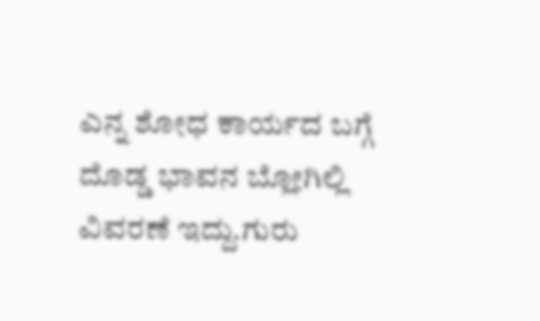ಎನ್ನ ಶೋಧ ಕಾರ್ಯದ ಬಗ್ಗೆ ದೊಡ್ಡ ಭಾವನ ಬ್ಲೋಗಿಲ್ಲಿ ವಿವರಣೆ ಇದ್ದು.ಗುರು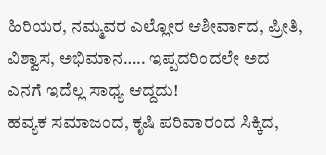ಹಿರಿಯರ, ನಮ್ಮವರ ಎಲ್ಲೋರ ಆಶೀರ್ವಾದ, ಪ್ರೀತಿ, ವಿಶ್ವಾಸ, ಅಭಿಮಾನ….. ಇಪ್ಪದರಿಂದಲೇ ಅದ ಎನಗೆ ಇದೆಲ್ಲ ಸಾಧ್ಯ ಆದ್ದದು!
ಹವ್ಯಕ ಸಮಾಜಂದ, ಕೃಷಿ ಪರಿವಾರಂದ ಸಿಕ್ಕಿದ,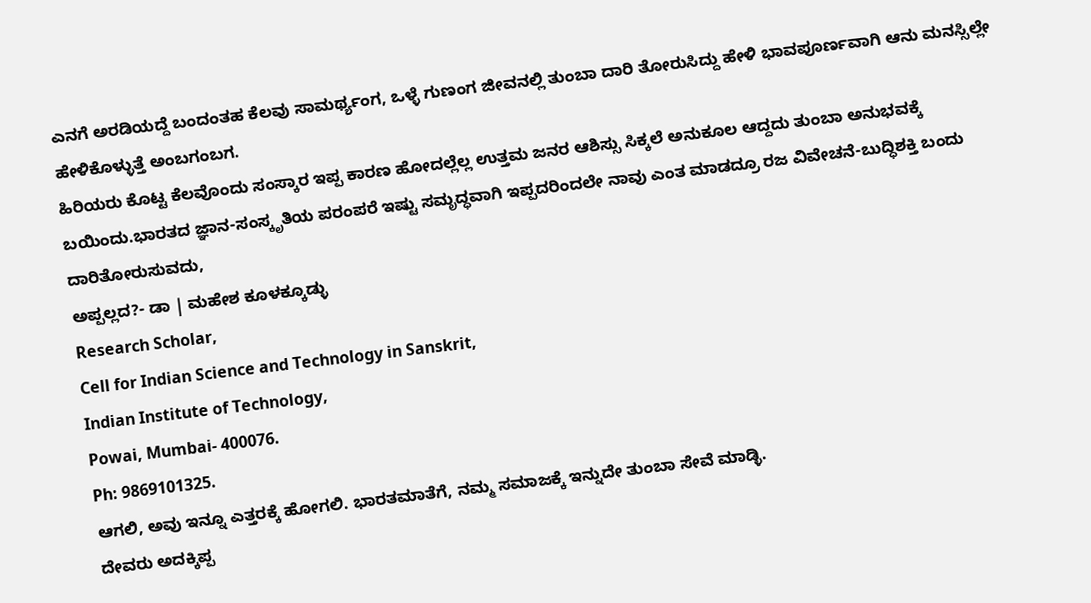ಎನಗೆ ಅರಡಿಯದ್ದೆ ಬಂದಂತಹ ಕೆಲವು ಸಾಮರ್ಥ್ಯಂಗ, ಒಳ್ಳೆ ಗುಣಂಗ ಜೀವನಲ್ಲಿ ತುಂಬಾ ದಾರಿ ತೋರುಸಿದ್ದು ಹೇಳಿ ಭಾವಪೂರ್ಣವಾಗಿ ಆನು ಮನಸ್ಸಿಲ್ಲೇ ಹೇಳಿಕೊಳ್ಳುತ್ತೆ ಅಂಬಗಂಬಗ.
ಹಿರಿಯರು ಕೊಟ್ಟ ಕೆಲವೊಂದು ಸಂಸ್ಕಾರ ಇಪ್ಪ ಕಾರಣ ಹೋದಲ್ಲೆಲ್ಲ ಉತ್ತಮ ಜನರ ಆಶಿಸ್ಸು ಸಿಕ್ಕಲೆ ಅನುಕೂಲ ಆದ್ದದು ತುಂಬಾ ಅನುಭವಕ್ಕೆ ಬಯಿಂದು.ಭಾರತದ ಜ್ಞಾನ-ಸಂಸ್ಕೃತಿಯ ಪರಂಪರೆ ಇಷ್ಟು ಸಮೃದ್ಧವಾಗಿ ಇಪ್ಪದರಿಂದಲೇ ನಾವು ಎಂತ ಮಾಡದ್ರೂ ರಜ ವಿವೇಚನೆ-ಬುದ್ಧಿಶಕ್ತಿ ಬಂದು ದಾರಿತೋರುಸುವದು,
ಅಪ್ಪಲ್ಲದ?- ಡಾ | ಮಹೇಶ ಕೂಳಕ್ಕೂಡ್ಳು
Research Scholar,
Cell for Indian Science and Technology in Sanskrit,
Indian Institute of Technology,
Powai, Mumbai- 400076.
Ph: 9869101325.
ಆಗಲಿ, ಅವು ಇನ್ನೂ ಎತ್ತರಕ್ಕೆ ಹೋಗಲಿ. ಭಾರತಮಾತೆಗೆ, ನಮ್ಮ ಸಮಾಜಕ್ಕೆ ಇನ್ನುದೇ ತುಂಬಾ ಸೇವೆ ಮಾಡ್ಳಿ.
ದೇವರು ಅದಕ್ಕಿಪ್ಪ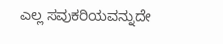ಎಲ್ಲ ಸವುಕರಿಯವನ್ನುದೇ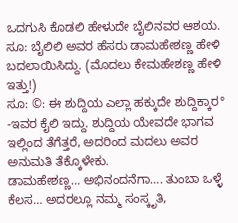ಒದಗುಸಿ ಕೊಡಲಿ ಹೇಳುದೇ ಬೈಲಿನವರ ಆಶಯ.
ಸೂ: ಬೈಲಿಲಿ ಅವರ ಹೆಸರು ಡಾಮಹೇಶಣ್ಣ ಹೇಳಿ ಬದಲಾಯಿಸಿದ್ದು. (ಮೊದಲು ಕೇಮಹೇಶಣ್ಣ ಹೇಳಿ ಇತ್ತು!)
ಸೂ: ©: ಈ ಶುದ್ದಿಯ ಎಲ್ಲಾ ಹಕ್ಕುದೇ ಶುದ್ದಿಕ್ಕಾರ° -ಇವರ ಕೈಲಿ ಇದ್ದು. ಶುದ್ದಿಯ ಯೇವದೇ ಭಾಗವ ಇಲ್ಲಿಂದ ತೆಗೆತ್ತರೆ, ಅದರಿಂದ ಮದಲು ಅವರ ಅನುಮತಿ ತೆಕ್ಕೊಳೇಕು.
ಡಾಮಹೇಶಣ್ಣ… ಅಭಿನಂದನೆಗಾ…. ತುಂಬಾ ಒಳ್ಳೆ ಕೆಲಸ… ಅದರಲ್ಲೂ ನಮ್ಮ ಸಂಸ್ಕೃತಿ,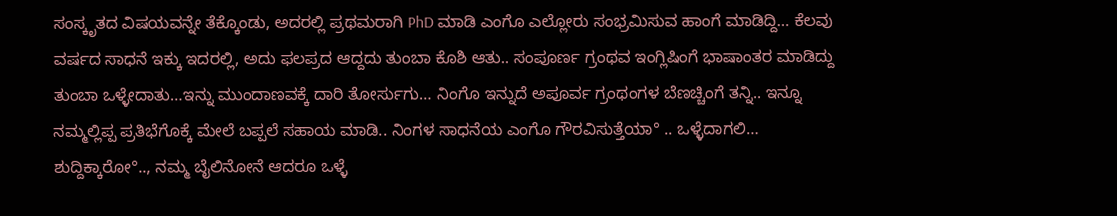ಸಂಸ್ಕೃತದ ವಿಷಯವನ್ನೇ ತೆಕ್ಕೊಂಡು, ಅದರಲ್ಲಿ ಪ್ರಥಮರಾಗಿ PhD ಮಾಡಿ ಎಂಗೊ ಎಲ್ಲೋರು ಸಂಭ್ರಮಿಸುವ ಹಾಂಗೆ ಮಾಡಿದ್ದಿ… ಕೆಲವು ವರ್ಷದ ಸಾಧನೆ ಇಕ್ಕು ಇದರಲ್ಲಿ, ಅದು ಫಲಪ್ರದ ಆದ್ದದು ತುಂಬಾ ಕೊಶಿ ಆತು.. ಸಂಪೂರ್ಣ ಗ್ರಂಥವ ಇಂಗ್ಲಿಷಿಂಗೆ ಭಾಷಾಂತರ ಮಾಡಿದ್ದು ತುಂಬಾ ಒಳ್ಳೇದಾತು…ಇನ್ನು ಮುಂದಾಣವಕ್ಕೆ ದಾರಿ ತೋರ್ಸುಗು… ನಿಂಗೊ ಇನ್ನುದೆ ಅಪೂರ್ವ ಗ್ರಂಥಂಗಳ ಬೆಣಚ್ಚಿಂಗೆ ತನ್ನಿ.. ಇನ್ನೂ ನಮ್ಮಲ್ಲಿಪ್ಪ ಪ್ರತಿಭೆಗೊಕ್ಕೆ ಮೇಲೆ ಬಪ್ಪಲೆ ಸಹಾಯ ಮಾಡಿ.. ನಿಂಗಳ ಸಾಧನೆಯ ಎಂಗೊ ಗೌರವಿಸುತ್ತೆಯಾ° .. ಒಳ್ಳೆದಾಗಲಿ…
ಶುದ್ದಿಕ್ಕಾರೋ°.., ನಮ್ಮ ಬೈಲಿನೋನೆ ಆದರೂ ಒಳ್ಳೆ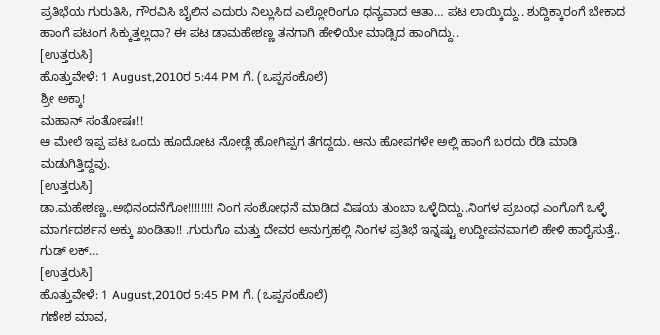ಪ್ರತಿಭೆಯ ಗುರುತಿಸಿ, ಗೌರವಿಸಿ ಬೈಲಿನ ಎದುರು ನಿಲ್ಲುಸಿದ ಎಲ್ಲೋರಿಂಗೂ ಧನ್ಯವಾದ ಆತಾ… ಪಟ ಲಾಯ್ಕಿದ್ದು.. ಶುದ್ದಿಕ್ಕಾರಂಗೆ ಬೇಕಾದ ಹಾಂಗೆ ಪಟಂಗ ಸಿಕ್ಕುತ್ತಲ್ಲದಾ? ಈ ಪಟ ಡಾಮಹೇಶಣ್ಣ ತನಗಾಗಿ ಹೇಳಿಯೇ ಮಾಡ್ಸಿದ ಹಾಂಗಿದ್ದು..
[ಉತ್ತರುಸಿ]
ಹೊತ್ತುವೇಳೆ: 1 August,2010ರ 5:44 PM ಗೆ. (ಒಪ್ಪಸಂಕೊಲೆ)
ಶ್ರೀ ಅಕ್ಕಾ!
ಮಹಾನ್ ಸಂತೋಷಃ!!
ಆ ಮೇಲೆ ಇಪ್ಪ ಪಟ ಒಂದು ಹೂದೋಟ ನೋಡ್ಲೆ ಹೋಗಿಪ್ಪಗ ತೆಗದ್ದದು. ಆನು ಹೋಪಗಳೇ ಅಲ್ಲಿ ಹಾಂಗೆ ಬರದು ರೆಡಿ ಮಾಡಿ ಮಡುಗಿತ್ತಿದ್ದವು.
[ಉತ್ತರುಸಿ]
ಡಾ.ಮಹೇಶಣ್ಣ..ಅಭಿನಂದನೆಗೋ!!!!!!!! ನಿಂಗ ಸಂಶೋಧನೆ ಮಾಡಿದ ವಿಷಯ ತುಂಬಾ ಒಳ್ಳೆದಿದ್ದು..ನಿಂಗಳ ಪ್ರಬಂಧ ಎಂಗೊಗೆ ಒಳ್ಳೆ ಮಾರ್ಗದರ್ಶನ ಅಕ್ಕು ಖಂಡಿತಾ!! .ಗುರುಗೊ ಮತ್ತು ದೇವರ ಅನುಗ್ರಹಲ್ಲಿ ನಿಂಗಳ ಪ್ರತಿಭೆ ಇನ್ನಷ್ಟು ಉದ್ದೀಪನವಾಗಲಿ ಹೇಳಿ ಹಾರೈಸುತ್ತೆ.. ಗುಡ್ ಲಕ್…
[ಉತ್ತರುಸಿ]
ಹೊತ್ತುವೇಳೆ: 1 August,2010ರ 5:45 PM ಗೆ. (ಒಪ್ಪಸಂಕೊಲೆ)
ಗಣೇಶ ಮಾವ,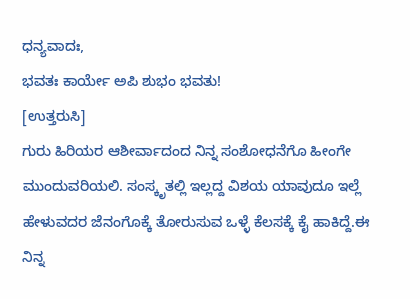ಧನ್ಯವಾದಃ,
ಭವತಃ ಕಾರ್ಯೇ ಅಪಿ ಶುಭಂ ಭವತು!
[ಉತ್ತರುಸಿ]
ಗುರು ಹಿರಿಯರ ಆಶೀರ್ವಾದಂದ ನಿನ್ನ ಸಂಶೋಧನೆಗೊ ಹೀಂಗೇ ಮುಂದುವರಿಯಲಿ. ಸಂಸ್ಕೃತಲ್ಲಿ ಇಲ್ಲದ್ದ ವಿಶಯ ಯಾವುದೂ ಇಲ್ಲೆ ಹೇಳುವದರ ಜೆನಂಗೊಕ್ಕೆ ತೋರುಸುವ ಒಳ್ಳೆ ಕೆಲಸಕ್ಕೆ ಕೈ ಹಾಕಿದ್ದೆ.ಈ ನಿನ್ನ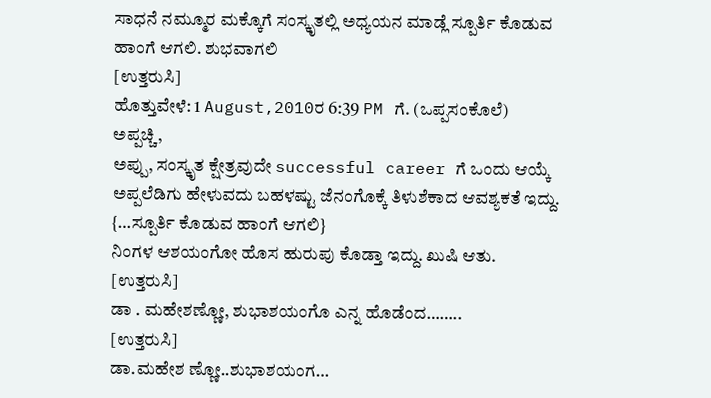ಸಾಧನೆ ನಮ್ಮೂರ ಮಕ್ಕೊಗೆ ಸಂಸ್ಕೃತಲ್ಲಿ ಅಧ್ಯಯನ ಮಾಡ್ಲೆ ಸ್ಪೂರ್ತಿ ಕೊಡುವ ಹಾಂಗೆ ಆಗಲಿ. ಶುಭವಾಗಲಿ
[ಉತ್ತರುಸಿ]
ಹೊತ್ತುವೇಳೆ: 1 August,2010ರ 6:39 PM ಗೆ. (ಒಪ್ಪಸಂಕೊಲೆ)
ಅಪ್ಪಚ್ಚಿ,
ಅಪ್ಪು, ಸಂಸ್ಕೃತ ಕ್ಷೇತ್ರವುದೇ successful career ಗೆ ಒಂದು ಆಯ್ಕೆ ಅಪ್ಪಲೆಡಿಗು ಹೇಳುವದು ಬಹಳಷ್ಟು ಜೆನಂಗೊಕ್ಕೆ ತಿಳುಶೆಕಾದ ಆವಶ್ಯಕತೆ ಇದ್ದು.
{…ಸ್ಪೂರ್ತಿ ಕೊಡುವ ಹಾಂಗೆ ಆಗಲಿ}
ನಿಂಗಳ ಆಶಯಂಗೋ ಹೊಸ ಹುರುಪು ಕೊಡ್ತಾ ಇದ್ದು. ಖುಷಿ ಆತು.
[ಉತ್ತರುಸಿ]
ಡಾ . ಮಹೇಶಣ್ಣೋ, ಶುಭಾಶಯಂಗೊ ಎನ್ನ ಹೊಡೆಂದ……..
[ಉತ್ತರುಸಿ]
ಡಾ.ಮಹೇಶ ಣ್ಣೋ..ಶುಭಾಶಯಂಗ…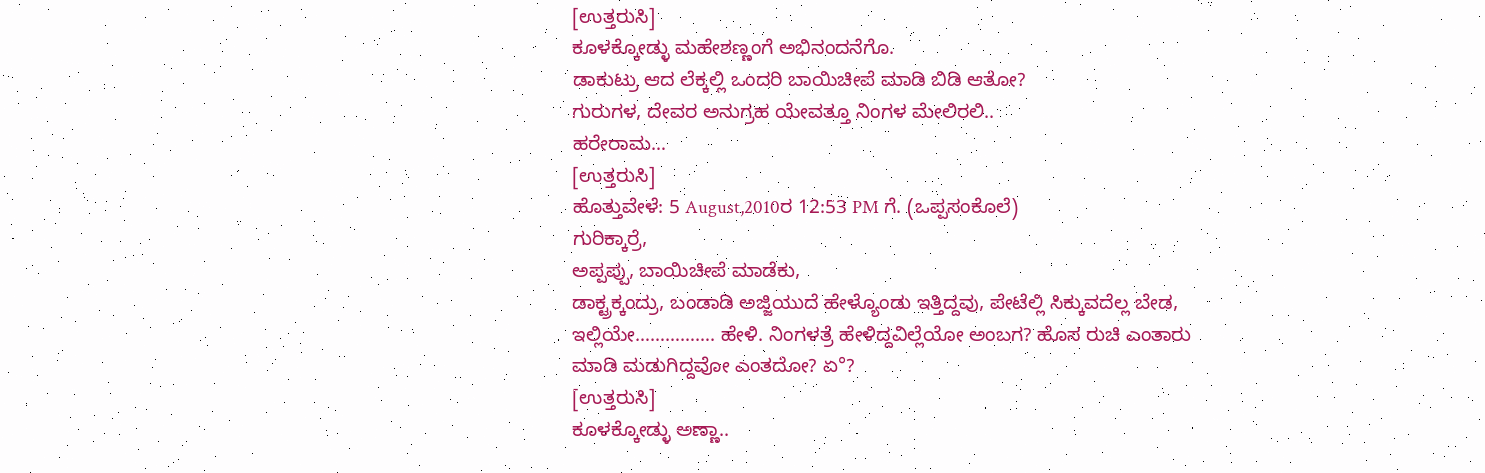[ಉತ್ತರುಸಿ]
ಕೂಳಕ್ಕೋಡ್ಳು ಮಹೇಶಣ್ಣಂಗೆ ಅಭಿನಂದನೆಗೊ.
ಡಾಕುಟ್ರು ಆದ ಲೆಕ್ಕಲ್ಲಿ ಒಂದರಿ ಬಾಯಿಚೀಪೆ ಮಾಡಿ ಬಿಡಿ ಆತೋ?
ಗುರುಗಳ, ದೇವರ ಅನುಗ್ರಹ ಯೇವತ್ತೂ ನಿಂಗಳ ಮೇಲಿರಲಿ..
ಹರೇರಾಮ…
[ಉತ್ತರುಸಿ]
ಹೊತ್ತುವೇಳೆ: 5 August,2010ರ 12:53 PM ಗೆ. (ಒಪ್ಪಸಂಕೊಲೆ)
ಗುರಿಕ್ಕಾರ್ರೆ,
ಅಪ್ಪಪ್ಪು, ಬಾಯಿಚೀಪೆ ಮಾಡೆಕು,
ಡಾಕ್ಟ್ರಕ್ಕಂದ್ರು, ಬಂಡಾಡಿ ಅಜ್ಜಿಯುದೆ ಹೇಳ್ಯೊಂಡು ಇತ್ತಿದ್ದವು, ಪೇಟೆಲ್ಲಿ ಸಿಕ್ಕುವದೆಲ್ಲ ಬೇಡ, ಇಲ್ಲಿಯೇ……………. ಹೇಳಿ. ನಿಂಗಳತ್ರೆ ಹೇಳಿದ್ದವಿಲ್ಲೆಯೋ ಅಂಬಗ? ಹೊಸ ರುಚಿ ಎಂತಾರು ಮಾಡಿ ಮಡುಗಿದ್ದವೋ ಎಂತದೋ? ಏ°?
[ಉತ್ತರುಸಿ]
ಕೂಳಕ್ಕೋಡ್ಳು ಅಣ್ಣಾ..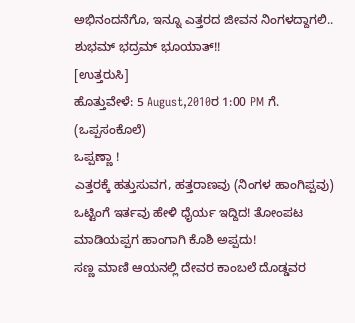ಅಭಿನಂದನೆಗೊ, ಇನ್ನೂ ಎತ್ತರದ ಜೀವನ ನಿಂಗಳದ್ದಾಗಲಿ..
ಶುಭಮ್ ಭದ್ರಮ್ ಭೂಯಾತ್!!
[ಉತ್ತರುಸಿ]
ಹೊತ್ತುವೇಳೆ: 5 August,2010ರ 1:00 PM ಗೆ. (ಒಪ್ಪಸಂಕೊಲೆ)
ಒಪ್ಪಣ್ಣಾ !
ಎತ್ತರಕ್ಕೆ ಹತ್ತುಸುವಗ, ಹತ್ತರಾಣವು (ನಿಂಗಳ ಹಾಂಗಿಪ್ಪವು) ಒಟ್ಟಿಂಗೆ ಇರ್ತವು ಹೇಳಿ ಧೈರ್ಯ ಇದ್ದಿದ! ತೋಂಪಟ ಮಾಡಿಯಪ್ಪಗ ಹಾಂಗಾಗಿ ಕೊಶಿ ಅಪ್ಪದು!
ಸಣ್ಣ ಮಾಣಿ ಆಯನಲ್ಲಿ ದೇವರ ಕಾಂಬಲೆ ದೊಡ್ಡವರ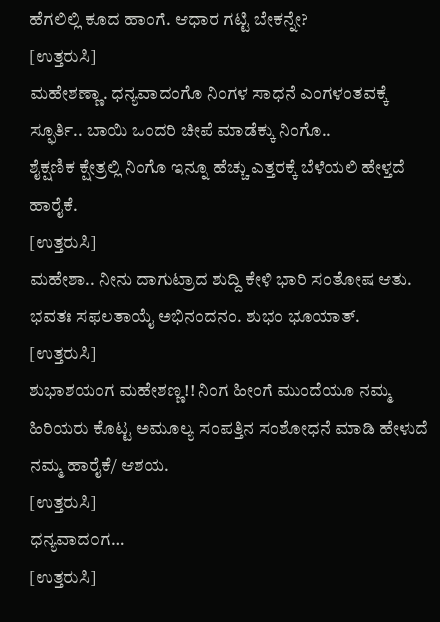ಹೆಗಲಿಲ್ಲಿ ಕೂದ ಹಾಂಗೆ. ಆಧಾರ ಗಟ್ಟಿ ಬೇಕನ್ನೇ?
[ಉತ್ತರುಸಿ]
ಮಹೇಶಣ್ಣಾ. ಧನ್ಯವಾದಂಗೊ ನಿಂಗಳ ಸಾಧನೆ ಎಂಗಳಂತವಕ್ಕೆ ಸ್ಫೂರ್ತಿ.. ಬಾಯಿ ಒಂದರಿ ಚೀಪೆ ಮಾಡೆಕ್ಕು ನಿಂಗೊ..
ಶೈಕ್ಷಣಿಕ ಕ್ಷೇತ್ರಲ್ಲಿ ನಿಂಗೊ ಇನ್ನೂ ಹೆಚ್ಚು ಎತ್ತರಕ್ಕೆ ಬೆಳೆಯಲಿ ಹೇಳ್ತದೆ ಹಾರೈಕೆ.
[ಉತ್ತರುಸಿ]
ಮಹೇಶಾ.. ನೀನು ದಾಗುಟ್ರಾದ ಶುದ್ದಿ ಕೇಳಿ ಭಾರಿ ಸಂತೋಷ ಆತು.
ಭವತಃ ಸಫಲತಾಯೈ ಅಭಿನಂದನಂ. ಶುಭಂ ಭೂಯಾತ್.
[ಉತ್ತರುಸಿ]
ಶುಭಾಶಯಂಗ ಮಹೇಶಣ್ಣ!! ನಿಂಗ ಹೀಂಗೆ ಮುಂದೆಯೂ ನಮ್ಮ ಹಿರಿಯರು ಕೊಟ್ಟ ಅಮೂಲ್ಯ ಸಂಪತ್ತಿನ ಸಂಶೋಧನೆ ಮಾಡಿ ಹೇಳುದೆ ನಮ್ಮ ಹಾರೈಕೆ/ ಆಶಯ.
[ಉತ್ತರುಸಿ]
ಧನ್ಯವಾದ೦ಗ…
[ಉತ್ತರುಸಿ]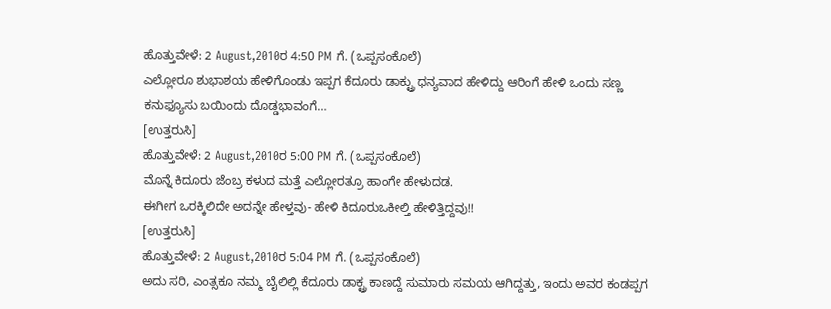ಹೊತ್ತುವೇಳೆ: 2 August,2010ರ 4:50 PM ಗೆ. (ಒಪ್ಪಸಂಕೊಲೆ)
ಎಲ್ಲೋರೂ ಶುಭಾಶಯ ಹೇಳಿಗೊಂಡು ಇಪ್ಪಗ ಕೆದೂರು ಡಾಕ್ಟ್ರು ಧನ್ಯವಾದ ಹೇಳಿದ್ದು ಆರಿಂಗೆ ಹೇಳಿ ಒಂದು ಸಣ್ಣ ಕನುಫ್ಯೂಸು ಬಯಿಂದು ದೊಡ್ಡಭಾವಂಗೆ…
[ಉತ್ತರುಸಿ]
ಹೊತ್ತುವೇಳೆ: 2 August,2010ರ 5:00 PM ಗೆ. (ಒಪ್ಪಸಂಕೊಲೆ)
ಮೊನ್ನೆ ಕಿದೂರು ಜೆಂಬ್ರ ಕಳುದ ಮತ್ತೆ ಎಲ್ಲೋರತ್ರೂ ಹಾಂಗೇ ಹೇಳುದಡ.
ಈಗೀಗ ಒರಕ್ಕಿಲಿದೇ ಅದನ್ನೇ ಹೇಳ್ತವು- ಹೇಳಿ ಕಿದೂರುಒಕೀಲ್ತಿ ಹೇಳಿತ್ತಿದ್ದವು!!
[ಉತ್ತರುಸಿ]
ಹೊತ್ತುವೇಳೆ: 2 August,2010ರ 5:04 PM ಗೆ. (ಒಪ್ಪಸಂಕೊಲೆ)
ಅದು ಸರಿ, ಎಂತ್ಸಕೂ ನಮ್ಮ ಬೈಲಿಲ್ಲಿ ಕೆದೂರು ಡಾಕ್ಟ್ರ ಕಾಣದ್ದೆ ಸುಮಾರು ಸಮಯ ಆಗಿದ್ದತ್ತು, ಇಂದು ಅವರ ಕಂಡಪ್ಪಗ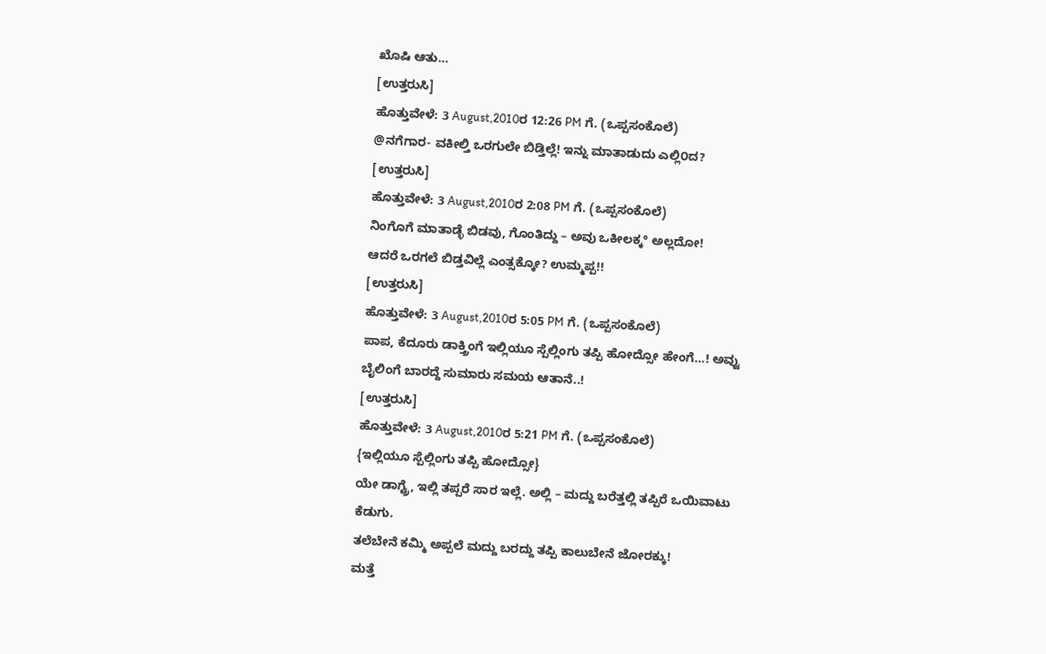ಖೊಷಿ ಆತು…
[ಉತ್ತರುಸಿ]
ಹೊತ್ತುವೇಳೆ: 3 August,2010ರ 12:26 PM ಗೆ. (ಒಪ್ಪಸಂಕೊಲೆ)
@ನಗೆಗಾರ- ವಕೀಲ್ತಿ ಒರಗುಲೇ ಬಿಡ್ತಿಲ್ಲೆ! ಇನ್ನು ಮಾತಾಡುದು ಎಲ್ಲಿ೦ದ?
[ಉತ್ತರುಸಿ]
ಹೊತ್ತುವೇಳೆ: 3 August,2010ರ 2:08 PM ಗೆ. (ಒಪ್ಪಸಂಕೊಲೆ)
ನಿಂಗೊಗೆ ಮಾತಾಡ್ಳೆ ಬಿಡವು, ಗೊಂತಿದ್ದು – ಅವು ಒಕೀಲಕ್ಕ° ಅಲ್ಲದೋ!
ಆದರೆ ಒರಗಲೆ ಬಿಡ್ತವಿಲ್ಲೆ ಎಂತ್ಸಕ್ಕೋ? ಉಮ್ಮಪ್ಪ!!
[ಉತ್ತರುಸಿ]
ಹೊತ್ತುವೇಳೆ: 3 August,2010ರ 5:05 PM ಗೆ. (ಒಪ್ಪಸಂಕೊಲೆ)
ಪಾಪ, ಕೆದೂರು ಡಾಕ್ತ್ರಿಂಗೆ ಇಲ್ಲಿಯೂ ಸ್ಪೆಲ್ಲಿಂಗು ತಪ್ಪಿ ಹೋದ್ಸೋ ಹೇಂಗೆ…! ಅವ್ವು ಬೈಲಿಂಗೆ ಬಾರದ್ದೆ ಸುಮಾರು ಸಮಯ ಆತಾನೆ..!
[ಉತ್ತರುಸಿ]
ಹೊತ್ತುವೇಳೆ: 3 August,2010ರ 5:21 PM ಗೆ. (ಒಪ್ಪಸಂಕೊಲೆ)
{ಇಲ್ಲಿಯೂ ಸ್ಪೆಲ್ಲಿಂಗು ತಪ್ಪಿ ಹೋದ್ಸೋ}
ಯೇ ಡಾಗ್ಟ್ರೆ, ಇಲ್ಲಿ ತಪ್ಪರೆ ಸಾರ ಇಲ್ಲೆ. ಅಲ್ಲಿ – ಮದ್ದು ಬರೆತ್ತಲ್ಲಿ ತಪ್ಪಿರೆ ಒಯಿವಾಟು ಕೆಡುಗು.
ತಲೆಬೇನೆ ಕಮ್ಮಿ ಅಪ್ಪಲೆ ಮದ್ದು ಬರದ್ದು ತಪ್ಪಿ ಕಾಲುಬೇನೆ ಜೋರಕ್ಕು!
ಮತ್ತೆ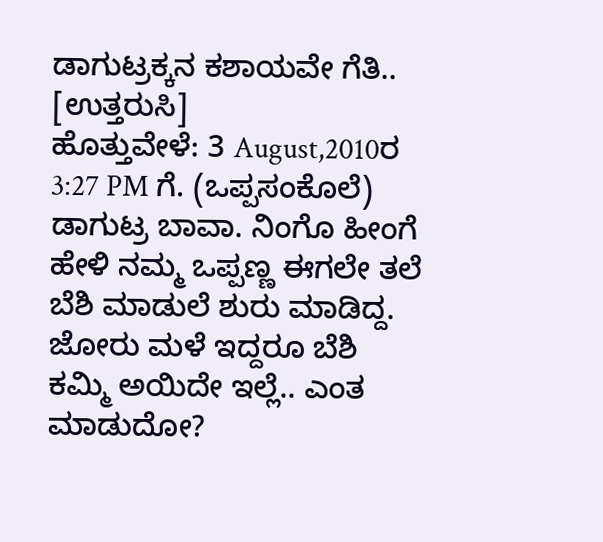ಡಾಗುಟ್ರಕ್ಕನ ಕಶಾಯವೇ ಗೆತಿ..
[ಉತ್ತರುಸಿ]
ಹೊತ್ತುವೇಳೆ: 3 August,2010ರ 3:27 PM ಗೆ. (ಒಪ್ಪಸಂಕೊಲೆ)
ಡಾಗುಟ್ರ ಬಾವಾ. ನಿಂಗೊ ಹೀಂಗೆ ಹೇಳಿ ನಮ್ಮ ಒಪ್ಪಣ್ಣ ಈಗಲೇ ತಲೆ ಬೆಶಿ ಮಾಡುಲೆ ಶುರು ಮಾಡಿದ್ದ. ಜೋರು ಮಳೆ ಇದ್ದರೂ ಬೆಶಿ ಕಮ್ಮಿ ಅಯಿದೇ ಇಲ್ಲೆ.. ಎಂತ ಮಾಡುದೋ?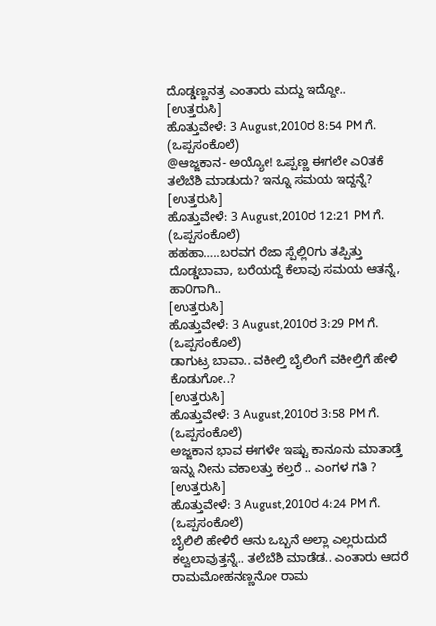ದೊಡ್ಡಣ್ಣನತ್ರ ಎಂತಾರು ಮದ್ದು ಇದ್ದೋ..
[ಉತ್ತರುಸಿ]
ಹೊತ್ತುವೇಳೆ: 3 August,2010ರ 8:54 PM ಗೆ. (ಒಪ್ಪಸಂಕೊಲೆ)
@ಆಜ್ಜಕಾನ- ಅಯ್ಯೋ! ಒಪ್ಪಣ್ಣ ಈಗಲೇ ಎ೦ತಕೆ ತಲೆಬೆಶಿ ಮಾಡುದು? ಇನ್ನೂ ಸಮಯ ಇದ್ದನ್ನೆ?
[ಉತ್ತರುಸಿ]
ಹೊತ್ತುವೇಳೆ: 3 August,2010ರ 12:21 PM ಗೆ. (ಒಪ್ಪಸಂಕೊಲೆ)
ಹಹಹಾ…..ಬರವಗ ರೆಜಾ ಸ್ಪೆಲ್ಲಿ೦ಗು ತಪ್ಪಿತ್ತು ದೊಡ್ಡಬಾವಾ, ಬರೆಯದ್ದೆ ಕೆಲಾವು ಸಮಯ ಆತನ್ನೆ, ಹಾ೦ಗಾಗಿ..
[ಉತ್ತರುಸಿ]
ಹೊತ್ತುವೇಳೆ: 3 August,2010ರ 3:29 PM ಗೆ. (ಒಪ್ಪಸಂಕೊಲೆ)
ಡಾಗುಟ್ರ ಬಾವಾ.. ವಕೀಲ್ತಿ ಬೈಲಿಂಗೆ ವಕೀಲ್ತಿಗೆ ಹೇಳಿ ಕೊಡುಗೋ..?
[ಉತ್ತರುಸಿ]
ಹೊತ್ತುವೇಳೆ: 3 August,2010ರ 3:58 PM ಗೆ. (ಒಪ್ಪಸಂಕೊಲೆ)
ಅಜ್ಜಕಾನ ಭಾವ ಈಗಳೇ ಇಷ್ಟು ಕಾನೂನು ಮಾತಾಡ್ತೆ ಇನ್ನು ನೀನು ವಕಾಲತ್ತು ಕಲ್ತರೆ .. ಎಂಗಳ ಗತಿ ?
[ಉತ್ತರುಸಿ]
ಹೊತ್ತುವೇಳೆ: 3 August,2010ರ 4:24 PM ಗೆ. (ಒಪ್ಪಸಂಕೊಲೆ)
ಬೈಲಿಲಿ ಹೇಳಿರೆ ಆನು ಒಬ್ಬನೆ ಅಲ್ಲಾ ಎಲ್ಲರುದುದೆ ಕಲ್ವಲಾವುತ್ತನ್ನೆ.. ತಲೆಬೆಶಿ ಮಾಡೆಡ.. ಎಂತಾರು ಆದರೆ ರಾಮಮೋಹನಣ್ಣನೋ ರಾಮ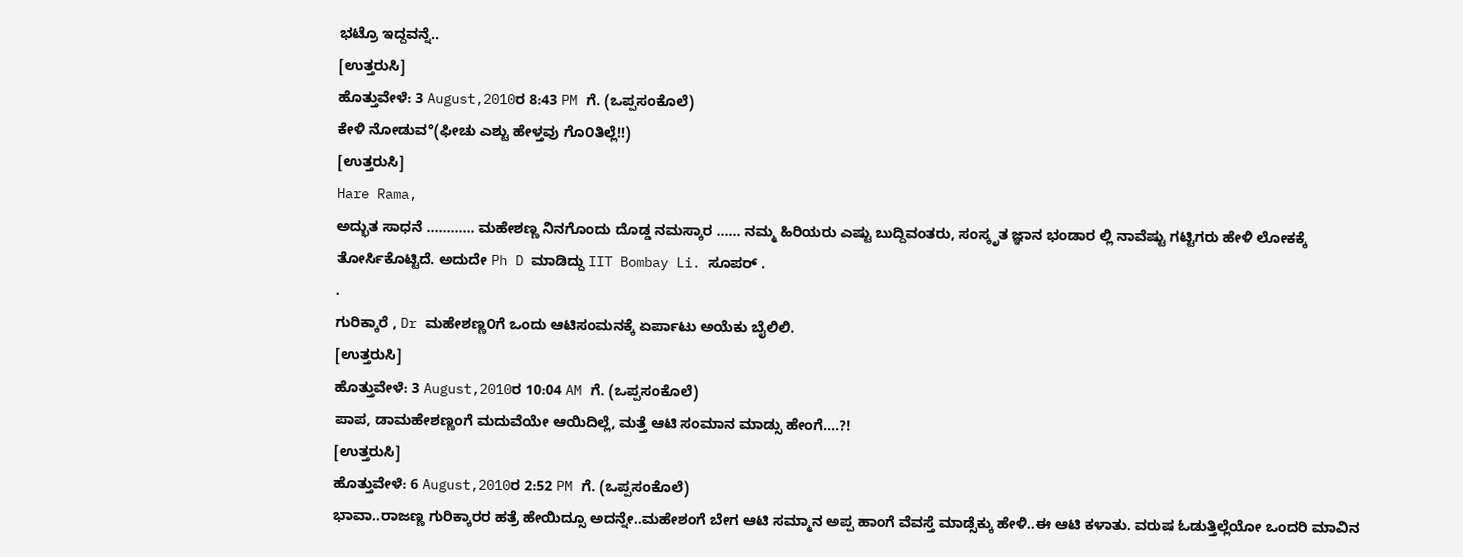ಭಟ್ರೊ ಇದ್ದವನ್ನೆ..
[ಉತ್ತರುಸಿ]
ಹೊತ್ತುವೇಳೆ: 3 August,2010ರ 8:43 PM ಗೆ. (ಒಪ್ಪಸಂಕೊಲೆ)
ಕೇಳಿ ನೋಡುವ°(ಫೀಚು ಎಶ್ಟು ಹೇಳ್ತವು ಗೊ೦ತಿಲ್ಲೆ!!)
[ಉತ್ತರುಸಿ]
Hare Rama,
ಅದ್ಭುತ ಸಾಧನೆ ………… ಮಹೇಶಣ್ಣ ನಿನಗೊಂದು ದೊಡ್ಡ ನಮಸ್ಕಾರ …… ನಮ್ಮ ಹಿರಿಯರು ಎಷ್ಟು ಬುದ್ದಿವಂತರು, ಸಂಸ್ಕೃತ ಜ್ಞಾನ ಭಂಡಾರ ಲ್ಲಿ ನಾವೆಷ್ಟು ಗಟ್ಟಿಗರು ಹೇಳಿ ಲೋಕಕ್ಕೆ ತೋರ್ಸಿಕೊಟ್ಟಿದೆ. ಅದುದೇ Ph D ಮಾಡಿದ್ದು IIT Bombay Li. ಸೂಪರ್ .
.
ಗುರಿಕ್ಕಾರೆ , Dr ಮಹೇಶಣ್ಣ೦ಗೆ ಒಂದು ಆಟಿಸಂಮನಕ್ಕೆ ಏರ್ಪಾಟು ಅಯೆಕು ಬೈಲಿಲಿ.
[ಉತ್ತರುಸಿ]
ಹೊತ್ತುವೇಳೆ: 3 August,2010ರ 10:04 AM ಗೆ. (ಒಪ್ಪಸಂಕೊಲೆ)
ಪಾಪ, ಡಾಮಹೇಶಣ್ಣಂಗೆ ಮದುವೆಯೇ ಆಯಿದಿಲ್ಲೆ, ಮತ್ತೆ ಆಟಿ ಸಂಮಾನ ಮಾಡ್ಸು ಹೇಂಗೆ….?!
[ಉತ್ತರುಸಿ]
ಹೊತ್ತುವೇಳೆ: 6 August,2010ರ 2:52 PM ಗೆ. (ಒಪ್ಪಸಂಕೊಲೆ)
ಭಾವಾ..ರಾಜಣ್ಣ ಗುರಿಕ್ಕಾರರ ಹತ್ರೆ ಹೇಯಿದ್ಸೂ ಅದನ್ನೇ..ಮಹೇಶಂಗೆ ಬೇಗ ಆಟಿ ಸಮ್ಮಾನ ಅಪ್ಪ ಹಾಂಗೆ ವೆವಸ್ತೆ ಮಾಡ್ಸೆಕ್ಕು ಹೇಳಿ..ಈ ಆಟಿ ಕಳಾತು. ವರುಷ ಓಡುತ್ತಿಲ್ಲೆಯೋ ಒಂದರಿ ಮಾವಿನ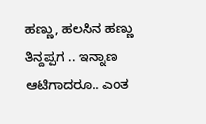ಹಣ್ಣು, ಹಲಸಿನ ಹಣ್ಣು ತಿನ್ದಪ್ಪಗ .. ಇನ್ನಾಣ ಆಟಿಗಾದರೂ.. ಎಂತ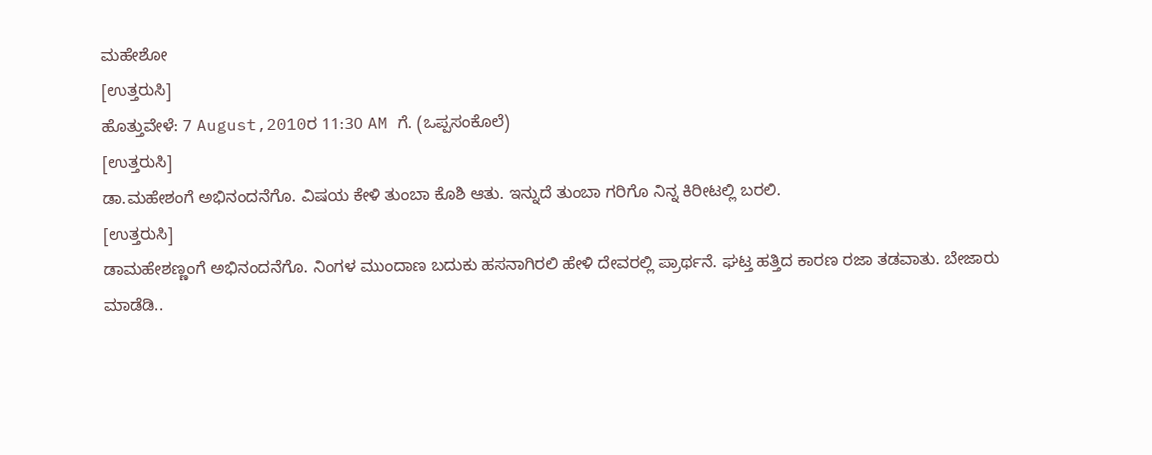ಮಹೇಶೋ
[ಉತ್ತರುಸಿ]
ಹೊತ್ತುವೇಳೆ: 7 August,2010ರ 11:30 AM ಗೆ. (ಒಪ್ಪಸಂಕೊಲೆ)
[ಉತ್ತರುಸಿ]
ಡಾ.ಮಹೇಶಂಗೆ ಅಭಿನಂದನೆಗೊ. ವಿಷಯ ಕೇಳಿ ತುಂಬಾ ಕೊಶಿ ಆತು. ಇನ್ನುದೆ ತುಂಬಾ ಗರಿಗೊ ನಿನ್ನ ಕಿರೀಟಲ್ಲಿ ಬರಲಿ.
[ಉತ್ತರುಸಿ]
ಡಾಮಹೇಶಣ್ಣಂಗೆ ಅಭಿನಂದನೆಗೊ. ನಿಂಗಳ ಮುಂದಾಣ ಬದುಕು ಹಸನಾಗಿರಲಿ ಹೇಳಿ ದೇವರಲ್ಲಿ ಪ್ರಾರ್ಥನೆ. ಘಟ್ತ ಹತ್ತಿದ ಕಾರಣ ರಜಾ ತಡವಾತು. ಬೇಜಾರು ಮಾಡೆಡಿ..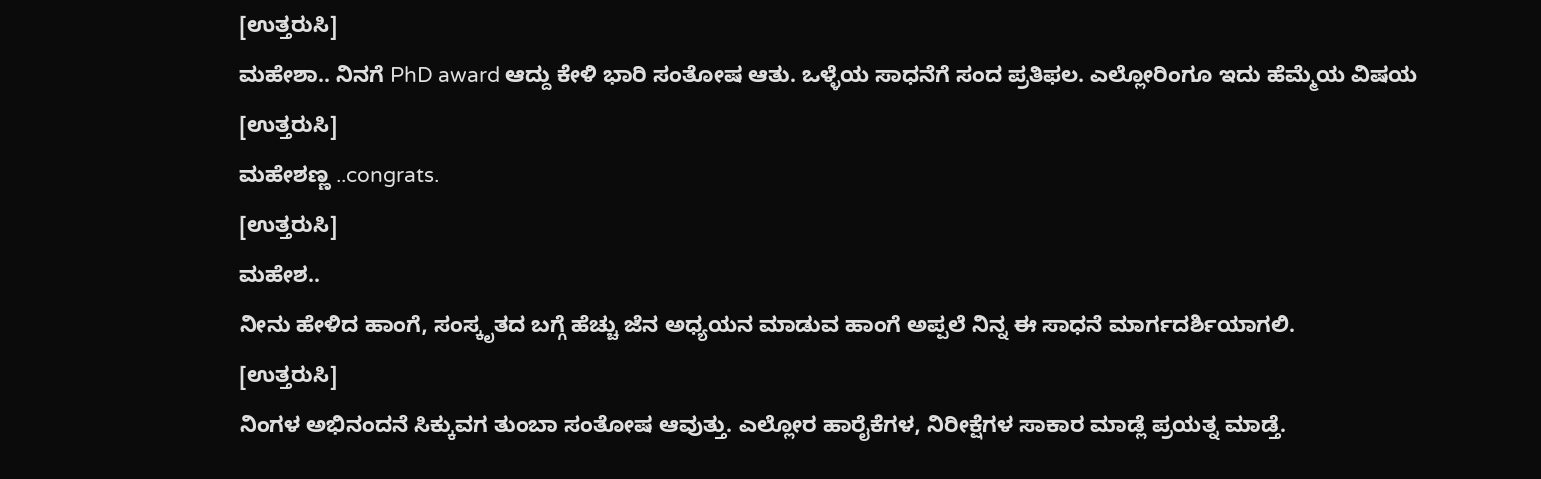[ಉತ್ತರುಸಿ]
ಮಹೇಶಾ.. ನಿನಗೆ PhD award ಆದ್ದು ಕೇಳಿ ಭಾರಿ ಸಂತೋಷ ಆತು. ಒಳ್ಳೆಯ ಸಾಧನೆಗೆ ಸಂದ ಪ್ರತಿಫಲ. ಎಲ್ಲೋರಿಂಗೂ ಇದು ಹೆಮ್ಮೆಯ ವಿಷಯ
[ಉತ್ತರುಸಿ]
ಮಹೇಶಣ್ಣ ..congrats.
[ಉತ್ತರುಸಿ]
ಮಹೇಶ..
ನೀನು ಹೇಳಿದ ಹಾಂಗೆ, ಸಂಸ್ಕೃತದ ಬಗ್ಗೆ ಹೆಚ್ಚು ಜೆನ ಅಧ್ಯಯನ ಮಾಡುವ ಹಾಂಗೆ ಅಪ್ಪಲೆ ನಿನ್ನ ಈ ಸಾಧನೆ ಮಾರ್ಗದರ್ಶಿಯಾಗಲಿ.
[ಉತ್ತರುಸಿ]
ನಿಂಗಳ ಅಭಿನಂದನೆ ಸಿಕ್ಕುವಗ ತುಂಬಾ ಸಂತೋಷ ಆವುತ್ತು. ಎಲ್ಲೋರ ಹಾರೈಕೆಗಳ, ನಿರೀಕ್ಷೆಗಳ ಸಾಕಾರ ಮಾಡ್ಲೆ ಪ್ರಯತ್ನ ಮಾಡ್ತೆ.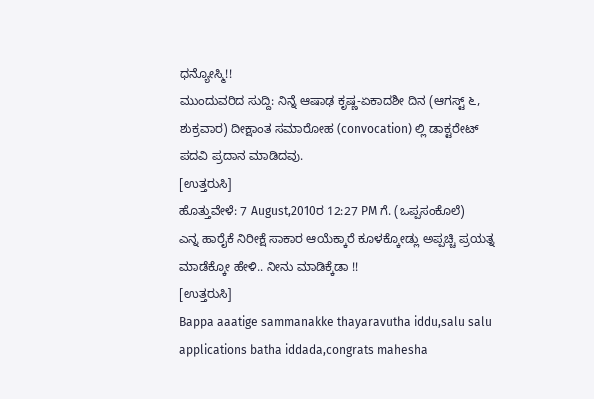ಧನ್ಯೋಸ್ಮಿ!!
ಮುಂದುವರಿದ ಸುದ್ದಿ: ನಿನ್ನೆ ಆಷಾಢ ಕೃಷ್ಣ-ಏಕಾದಶೀ ದಿನ (ಆಗಸ್ಟ್ ೬, ಶುಕ್ರವಾರ) ದೀಕ್ಷಾಂತ ಸಮಾರೋಹ (convocation) ಲ್ಲಿ ಡಾಕ್ಟರೇಟ್ ಪದವಿ ಪ್ರದಾನ ಮಾಡಿದವು.
[ಉತ್ತರುಸಿ]
ಹೊತ್ತುವೇಳೆ: 7 August,2010ರ 12:27 PM ಗೆ. (ಒಪ್ಪಸಂಕೊಲೆ)
ಎನ್ನ ಹಾರೈಕೆ ನಿರೀಕ್ಷೆ ಸಾಕಾರ ಆಯೆಕ್ಕಾರೆ ಕೂಳಕ್ಕೋಡ್ಲು ಅಪ್ಪಚ್ಚಿ ಪ್ರಯತ್ನ ಮಾಡೆಕ್ಕೋ ಹೇಳಿ.. ನೀನು ಮಾಡಿಕ್ಕೆಡಾ !!
[ಉತ್ತರುಸಿ]
Bappa aaatige sammanakke thayaravutha iddu,salu salu applications batha iddada,congrats mahesha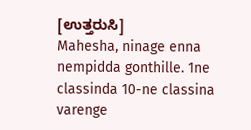[ಉತ್ತರುಸಿ]
Mahesha, ninage enna nempidda gonthille. 1ne classinda 10-ne classina varenge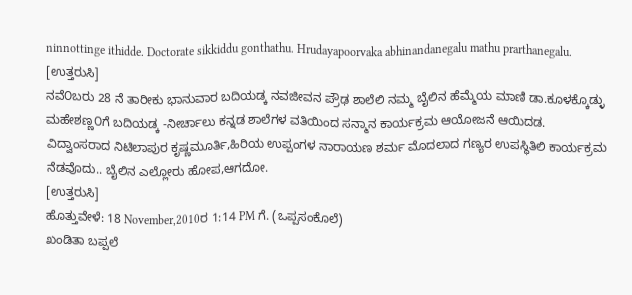ninnottinge ithidde. Doctorate sikkiddu gonthathu. Hrudayapoorvaka abhinandanegalu mathu prarthanegalu.
[ಉತ್ತರುಸಿ]
ನವೆ೦ಬರು 28 ನೆ ತಾರೀಕು ಭಾನುವಾರ ಬದಿಯಡ್ಕ ನವಜೀವನ ಪ್ರೌಢ ಶಾಲೆಲಿ ನಮ್ಮ ಬೈಲಿನ ಹೆಮ್ಮೆಯ ಮಾಣಿ ಡಾ.ಕೂಳಕ್ಕೊಡ್ಳು ಮಹೇಶಣ್ಣ೦ಗೆ ಬದಿಯಡ್ಕ -ನೀರ್ಚಾಲು ಕನ್ನಡ ಶಾಲೆಗಳ ವತಿಯಿಂದ ಸನ್ಮಾನ ಕಾರ್ಯಕ್ರಮ ಆಯೋಜನೆ ಆಯಿದಡ.
ವಿದ್ವಾಂಸರಾದ ನಿಟಿಲಾಪುರ ಕೃಷ್ಣಮೂರ್ತಿ,ಹಿರಿಯ ಉಪ್ಪಂಗಳ ನಾರಾಯಣ ಶರ್ಮ ಮೊದಲಾದ ಗಣ್ಯರ ಉಪಸ್ಥಿತಿಲಿ ಕಾರ್ಯಕ್ರಮ ನೆಡವೊದು.. ಬೈಲಿನ ಎಲ್ಲೋರು ಹೋಪ,ಆಗದೋ.
[ಉತ್ತರುಸಿ]
ಹೊತ್ತುವೇಳೆ: 18 November,2010ರ 1:14 PM ಗೆ. (ಒಪ್ಪಸಂಕೊಲೆ)
ಖಂಡಿತಾ ಬಪ್ಪಲೆ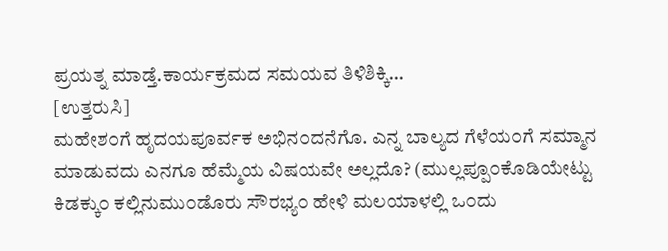ಪ್ರಯತ್ನ ಮಾಡ್ತೆ.ಕಾರ್ಯಕ್ರಮದ ಸಮಯವ ತಿಳಿಶಿಕ್ಕಿ…
[ಉತ್ತರುಸಿ]
ಮಹೇಶ೦ಗೆ ಹೃದಯಪೂರ್ವಕ ಅಭಿನ೦ದನೆಗೊ. ಎನ್ನ ಬಾಲ್ಯದ ಗೆಳೆಯ೦ಗೆ ಸಮ್ಮಾನ ಮಾಡುವದು ಎನಗೂ ಹೆಮ್ಮೆಯ ವಿಷಯವೇ ಅಲ್ಲದೊ? (ಮುಲ್ಲಪ್ಪೂ೦ಕೊಡಿಯೇಟ್ಟು ಕಿಡಕ್ಕು೦ ಕಲ್ಲಿನುಮು೦ಡೊರು ಸೌರಭ್ಯ೦ ಹೇಳಿ ಮಲಯಾಳಲ್ಲಿ ಒ೦ದು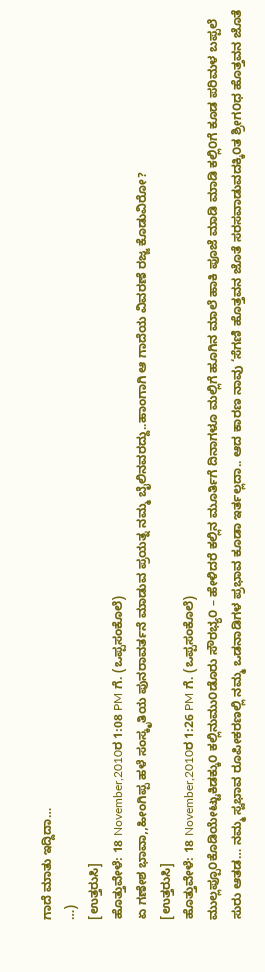ಗಾದೆ ಮಾತು ಇದ್ದಿದಾ…
…)
[ಉತ್ತರುಸಿ]
ಹೊತ್ತುವೇಳೆ: 18 November,2010ರ 1:08 PM ಗೆ. (ಒಪ್ಪಸಂಕೊಲೆ)
ಏ ಗಣೇಶ ಭಾವಾ,,ಹೀಂಗಿಪ್ಪ ಹಳೆ ಸಂಸ್ಕೃತಿಯ ಪುನರಾವರ್ತನೆ ಮಾಡುವ ಪ್ರಯತ್ನ ನಮ್ಮ ಬೈಲಿನವರದ್ದು..ಹಾಂಗಾಗಿ ಆ ಗಾದೆಯ ವಿವರಣೆ ರಜ್ಜ ಕೊಡುವಿರೋ?
[ಉತ್ತರುಸಿ]
ಹೊತ್ತುವೇಳೆ: 18 November,2010ರ 1:26 PM ಗೆ. (ಒಪ್ಪಸಂಕೊಲೆ)
ಮುಲ್ಲಪ್ಪೂ೦ಕೊಡಿಯೇಟ್ಟುಕಿಡಕ್ಕು೦ ಕಲ್ಲಿನುಮು೦ಡೊರು ಸೌರಭ್ಯ೦ – ಹೇಳಿದರೆ ಕಲ್ಲಿನ ಮೂರ್ತಿಗೆ ದಿನಾಗಳೂ ಮಲ್ಲಿಗೆ ಹೂಗಿನ ಮಾಲೆ ಹಾಕಿ ಪೂಜೆ ಮಾಡಿ ಮಾಡಿ ಕಲ್ಲಿ೦ಗೆ ಕೂಡ ಪರಿಮಳ ಬಪ್ಪಲೆ ಸುರು ಆತಡ… ನಮ್ಮ ಸ್ವಭಾವ ರೂಪೀಕರಣಲ್ಲಿ ನಮ್ಮ ಒಡನಾಡಿಗಳ ಪ್ರಭಾವ ಕೂಡಾ ಇರ್ತಲ್ಲದಾ.. ಆದ ಕಾರಣ ನಾವು ‘ಸೆಗಣಿ ಹೊತ್ತವನ ಜೊತೆ ಸರಸವಾಡುವದಕ್ಕಿ೦ತ ಶ್ರೀಗ೦ಧ ಹೊತ್ತವನ ಜೊತೆ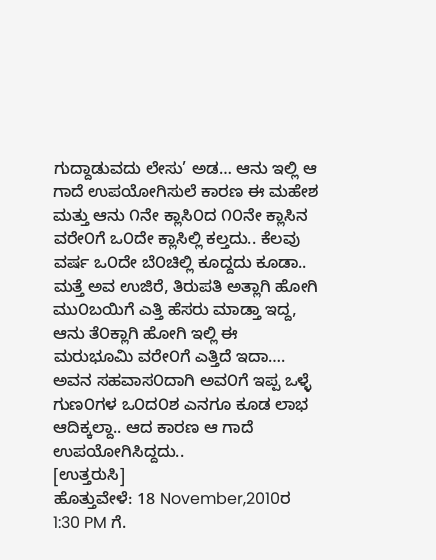ಗುದ್ದಾಡುವದು ಲೇಸು’ ಅಡ… ಆನು ಇಲ್ಲಿ ಆ ಗಾದೆ ಉಪಯೋಗಿಸುಲೆ ಕಾರಣ ಈ ಮಹೇಶ ಮತ್ತು ಆನು ೧ನೇ ಕ್ಲಾಸಿ೦ದ ೧೦ನೇ ಕ್ಲಾಸಿನ ವರೇ೦ಗೆ ಒ೦ದೇ ಕ್ಲಾಸಿಲ್ಲಿ ಕಲ್ತದು.. ಕೆಲವು ವರ್ಷ ಒ೦ದೇ ಬೆ೦ಚಿಲ್ಲಿ ಕೂದ್ದದು ಕೂಡಾ.. ಮತ್ತೆ ಅವ ಉಜಿರೆ, ತಿರುಪತಿ ಅತ್ಲಾಗಿ ಹೋಗಿ ಮು೦ಬಯಿಗೆ ಎತ್ತಿ ಹೆಸರು ಮಾಡ್ತಾ ಇದ್ದ, ಆನು ತೆ೦ಕ್ಲಾಗಿ ಹೋಗಿ ಇಲ್ಲಿ ಈ ಮರುಭೂಮಿ ವರೇ೦ಗೆ ಎತ್ತಿದೆ ಇದಾ…. ಅವನ ಸಹವಾಸ೦ದಾಗಿ ಅವ೦ಗೆ ಇಪ್ಪ ಒಳ್ಳೆ ಗುಣ೦ಗಳ ಒ೦ದ೦ಶ ಎನಗೂ ಕೂಡ ಲಾಭ ಆದಿಕ್ಕಲ್ದಾ.. ಆದ ಕಾರಣ ಆ ಗಾದೆ ಉಪಯೋಗಿಸಿದ್ದದು..
[ಉತ್ತರುಸಿ]
ಹೊತ್ತುವೇಳೆ: 18 November,2010ರ 1:30 PM ಗೆ.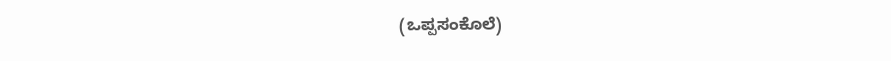(ಒಪ್ಪಸಂಕೊಲೆ)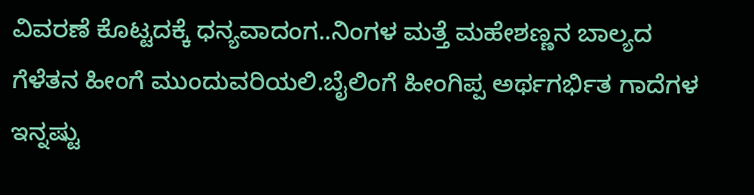ವಿವರಣೆ ಕೊಟ್ಟದಕ್ಕೆ ಧನ್ಯವಾದಂಗ..ನಿಂಗಳ ಮತ್ತೆ ಮಹೇಶಣ್ಣನ ಬಾಲ್ಯದ ಗೆಳೆತನ ಹೀಂಗೆ ಮುಂದುವರಿಯಲಿ.ಬೈಲಿಂಗೆ ಹೀಂಗಿಪ್ಪ ಅರ್ಥಗರ್ಭಿತ ಗಾದೆಗಳ ಇನ್ನಷ್ಟು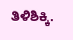ತಿಳಿಶಿಕ್ಕಿ.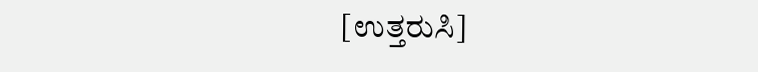[ಉತ್ತರುಸಿ]